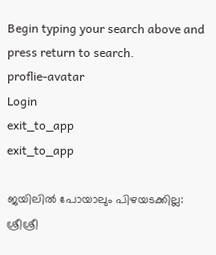Begin typing your search above and press return to search.
proflie-avatar
Login
exit_to_app
exit_to_app

ജയിലിൽ പോയാലും പിഴയടക്കില്ല: ശ്രീശ്രീ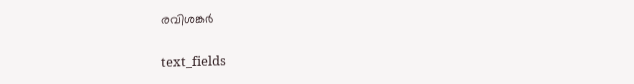രവിശങ്കർ

text_fields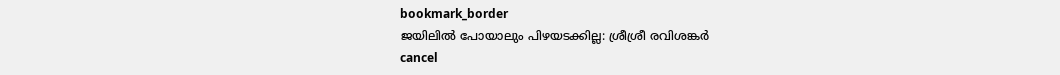bookmark_border
ജയിലിൽ പോയാലും പിഴയടക്കില്ല: ശ്രീശ്രീ രവിശങ്കർ
cancel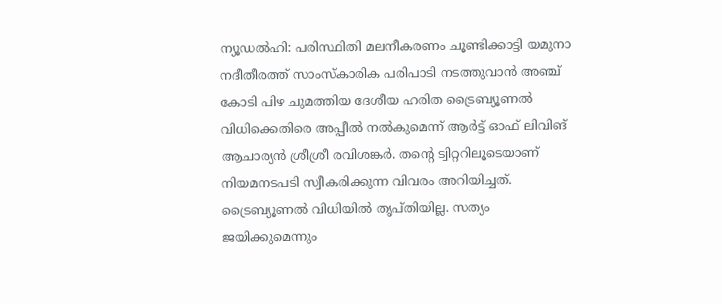ന്യൂഡൽഹി: പരിസ്ഥിതി മലനീകരണം ചൂണ്ടിക്കാട്ടി യമുനാ നദീതീരത്ത് സാംസ്കാരിക പരിപാടി നടത്തുവാൻ അഞ്ച് കോടി പിഴ ചുമത്തിയ ദേശീയ ഹരിത ട്രൈബ്യൂണൽ വിധിക്കെതിരെ അപ്പീൽ നൽകുമെന്ന് ആര്‍ട്ട് ഓഫ് ലിവിങ് ആചാര്യന്‍ ശ്രീശ്രീ രവിശങ്കർ. തന്‍റെ ട്വിറ്ററിലൂടെയാണ് നിയമനടപടി സ്വീകരിക്കുന്ന വിവരം അറിയിച്ചത്. ട്രൈബ്യൂണൽ വിധിയിൽ തൃപ്തിയില്ല. സത്യം ജയിക്കുമെന്നും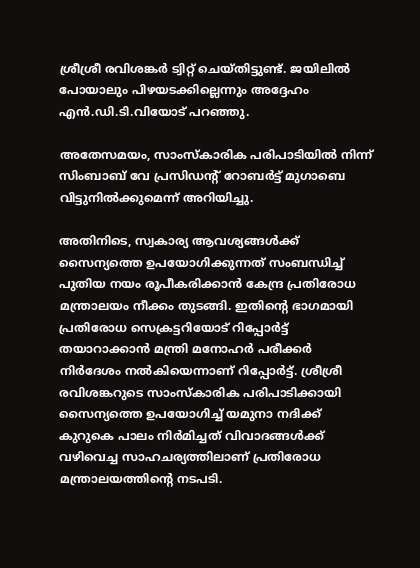ശ്രീശ്രീ രവിശങ്കർ ട്വിറ്റ് ചെയ്തിട്ടുണ്ട്. ജയിലിൽ പോയാലും പിഴയടക്കില്ലെന്നും അദ്ദേഹം എൻ.ഡി.ടി.വിയോട് പറഞ്ഞു.

അതേസമയം, സാംസ്കാരിക പരിപാടിയിൽ നിന്ന് സിംബാബ് വേ പ്രസിഡന്‍റ് റോബർട്ട് മുഗാബെ വിട്ടുനിൽക്കുമെന്ന് അറിയിച്ചു.

അതിനിടെ, സ്വകാര്യ ആവശ്യങ്ങൾക്ക് സൈന്യത്തെ ഉപയോഗിക്കുന്നത് സംബന്ധിച്ച് പുതിയ നയം രൂപീകരിക്കാൻ കേന്ദ്ര പ്രതിരോധ മന്ത്രാലയം നീക്കം തുടങ്ങി. ഇതിന്‍റെ ഭാഗമായി പ്രതിരോധ സെക്രട്ടറിയോട് റിപ്പോർട്ട് തയാറാക്കാൻ മന്ത്രി മനോഹർ പരീക്കർ നിർദേശം നൽകിയെന്നാണ് റിപ്പോർട്ട്. ശ്രീശ്രീ രവിശങ്കറുടെ സാംസ്കാരിക പരിപാടിക്കായി സൈന്യത്തെ ഉപയോഗിച്ച് യമുനാ നദിക്ക് കുറുകെ പാലം നിർമിച്ചത് വിവാദങ്ങള്‍ക്ക് വഴിവെച്ച സാഹചര്യത്തിലാണ് പ്രതിരോധ മന്ത്രാലയത്തിന്‍റെ നടപടി.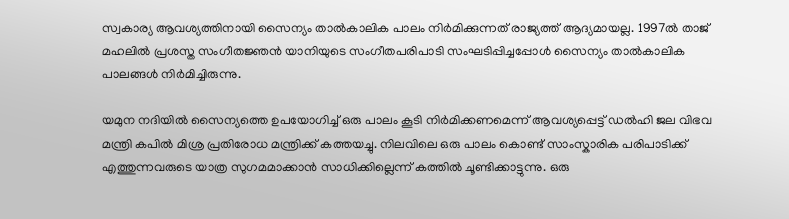സ്വകാര്യ ആവശ്യത്തിനായി സൈന്യം താൽകാലിക പാലം നിർമിക്കുന്നത് രാജ്യത്ത് ആദ്യമായല്ല. 1997ൽ താജ് മഹലിൽ പ്രശസ്ത സംഗീതജ്ഞൻ യാനിയുടെ സംഗീതപരിപാടി സംഘടിപ്പിച്ചപ്പോൾ സൈന്യം താൽകാലിക പാലങ്ങൾ നിർമിച്ചിരുന്നു.

യമുന നദിയിൽ സൈന്യത്തെ ഉപയോഗിച്ച് ഒരു പാലം കൂടി നിർമിക്കണമെന്ന് ആവശ്യപ്പെട്ട് ഡൽഹി ജല വിഭവ മന്ത്രി കപിൽ മിശ്ര പ്രതിരോധ മന്ത്രിക്ക് കത്തയച്ചു. നിലവിലെ ഒരു പാലം കൊണ്ട് സാംസ്കാരിക പരിപാടിക്ക് എത്തുന്നവരുടെ യാത്ര സുഗമമാക്കാൻ സാധിക്കില്ലെന്ന് കത്തിൽ ചൂണ്ടിക്കാട്ടുന്നു. ഒരു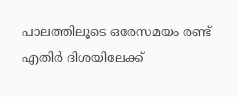പാലത്തിലൂടെ ഒരേസമയം രണ്ട് എതിർ ദിശയിലേക്ക്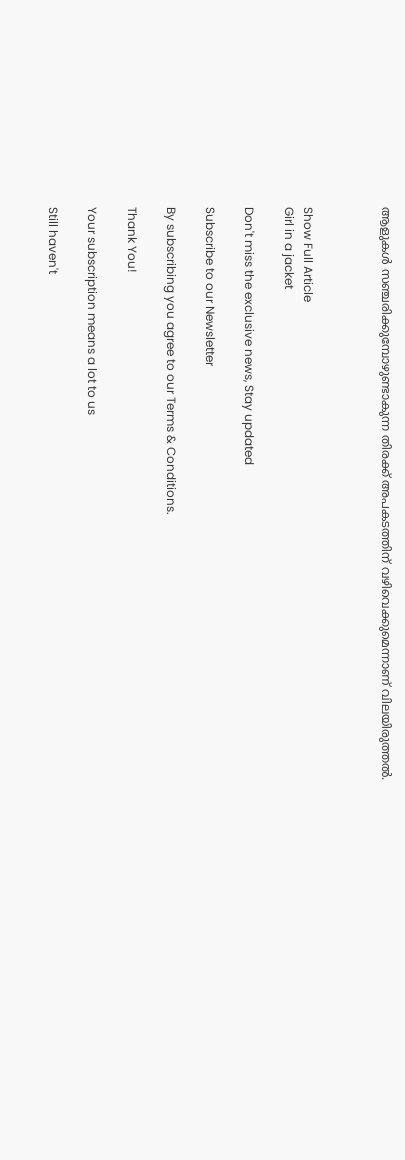ആളുകൾ സഞ്ചരിക്കുമ്പോഴുണ്ടാകുന്ന തിരക്ക് അപകടത്തിന് വഴിവെക്കുമെന്നാണ് വിലയിരുത്തൽ.



Show Full Article
Girl in a jacket

Don't miss the exclusive news, Stay updated

Subscribe to our Newsletter

By subscribing you agree to our Terms & Conditions.

Thank You!

Your subscription means a lot to us

Still haven't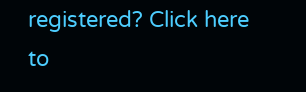registered? Click here to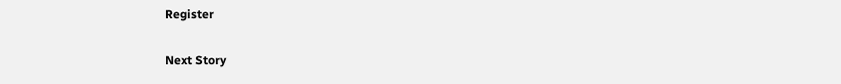Register

Next Story